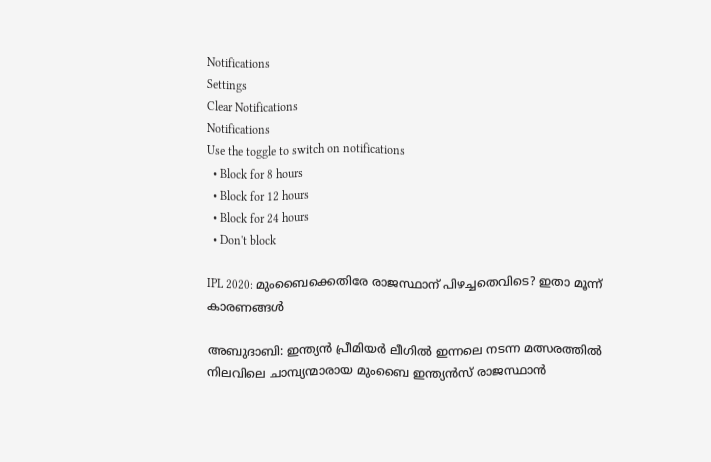Notifications
Settings
Clear Notifications
Notifications
Use the toggle to switch on notifications
  • Block for 8 hours
  • Block for 12 hours
  • Block for 24 hours
  • Don't block

IPL 2020: മുംബൈക്കെതിരേ രാജസ്ഥാന് പിഴച്ചതെവിടെ? ഇതാ മൂന്ന് കാരണങ്ങള്‍

അബുദാബി: ഇന്ത്യന്‍ പ്രീമിയര്‍ ലീഗില്‍ ഇന്നലെ നടന്ന മത്സരത്തില്‍ നിലവിലെ ചാമ്പ്യന്മാരായ മുംബൈ ഇന്ത്യന്‍സ് രാജസ്ഥാന്‍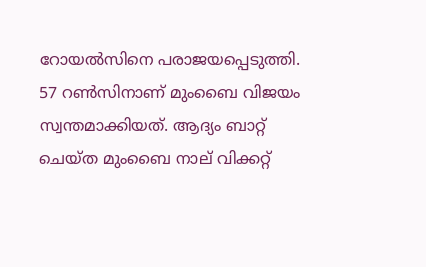റോയല്‍സിനെ പരാജയപ്പെടുത്തി. 57 റണ്‍സിനാണ് മുംബൈ വിജയം സ്വന്തമാക്കിയത്. ആദ്യം ബാറ്റ് ചെയ്ത മുംബൈ നാല് വിക്കറ്റ്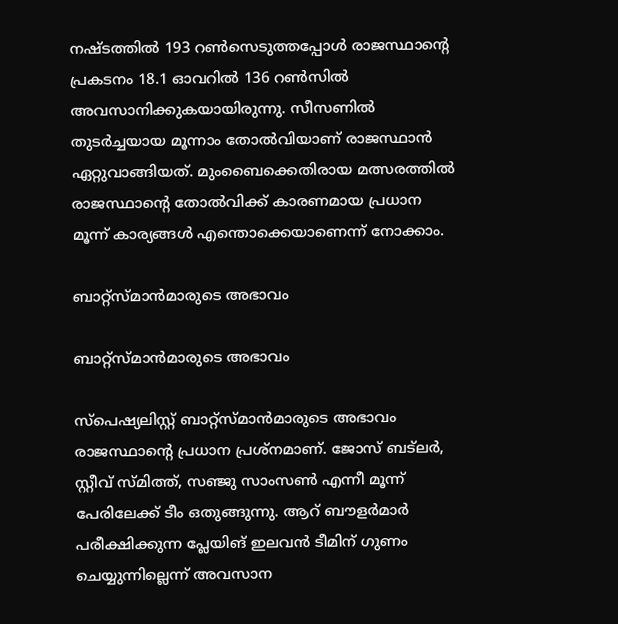നഷ്ടത്തില്‍ 193 റണ്‍സെടുത്തപ്പോള്‍ രാജസ്ഥാന്റെ പ്രകടനം 18.1 ഓവറില്‍ 136 റണ്‍സില്‍ അവസാനിക്കുകയായിരുന്നു. സീസണില്‍ തുടര്‍ച്ചയായ മൂന്നാം തോല്‍വിയാണ് രാജസ്ഥാന്‍ ഏറ്റുവാങ്ങിയത്. മുംബൈക്കെതിരായ മത്സരത്തില്‍ രാജസ്ഥാന്റെ തോല്‍വിക്ക് കാരണമായ പ്രധാന മൂന്ന് കാര്യങ്ങള്‍ എന്തൊക്കെയാണെന്ന് നോക്കാം.

ബാറ്റ്‌സ്മാന്‍മാരുടെ അഭാവം

ബാറ്റ്‌സ്മാന്‍മാരുടെ അഭാവം

സ്‌പെഷ്യലിസ്റ്റ് ബാറ്റ്‌സ്മാന്‍മാരുടെ അഭാവം രാജസ്ഥാന്റെ പ്രധാന പ്രശ്‌നമാണ്. ജോസ് ബട്‌ലര്‍, സ്റ്റീവ് സ്മിത്ത്, സഞ്ജു സാംസണ്‍ എന്നീ മൂന്ന് പേരിലേക്ക് ടീം ഒതുങ്ങുന്നു. ആറ് ബൗളര്‍മാര്‍ പരീക്ഷിക്കുന്ന പ്ലേയിങ് ഇലവന്‍ ടീമിന് ഗുണം ചെയ്യുന്നില്ലെന്ന് അവസാന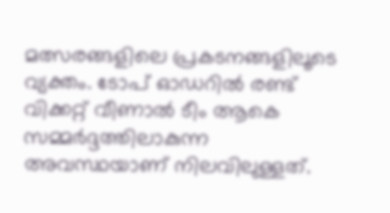മത്സരങ്ങളിലെ പ്രകടനങ്ങളിലൂടെ വ്യക്തം. ടോപ് ഓഡറില്‍ രണ്ട് വിക്കറ്റ് വീണാല്‍ ടീം ആകെ സമ്മര്‍ദ്ദത്തിലാകുന്ന അവസ്ഥയാണ് നിലവിലുള്ളത്.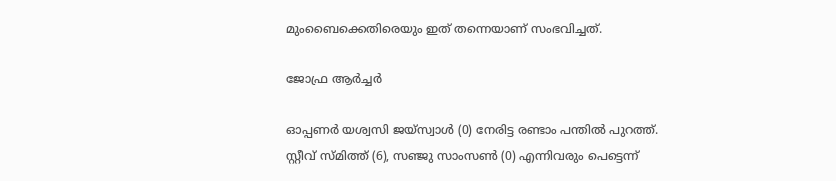മുംബൈക്കെതിരെയും ഇത് തന്നെയാണ് സംഭവിച്ചത്.

ജോഫ്ര ആര്‍ച്ചര്‍

ഓപ്പണര്‍ യശ്വസി ജയ്‌സ്വാള്‍ (0) നേരിട്ട രണ്ടാം പന്തില്‍ പുറത്ത്. സ്റ്റീവ് സ്മിത്ത് (6), സഞ്ജു സാംസണ്‍ (0) എന്നിവരും പെട്ടെന്ന്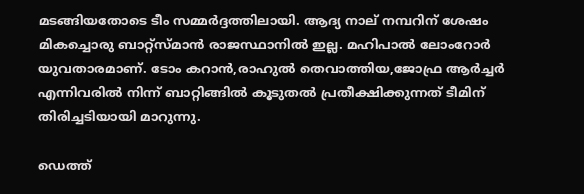മടങ്ങിയതോടെ ടീം സമ്മര്‍ദ്ദത്തിലായി. ആദ്യ നാല് നമ്പറിന് ശേഷം മികച്ചൊരു ബാറ്റ്‌സ്മാന്‍ രാജസ്ഥാനില്‍ ഇല്ല. മഹിപാല്‍ ലോംറോര്‍ യുവതാരമാണ്. ടോം കറാന്‍,രാഹുല്‍ തെവാത്തിയ,ജോഫ്ര ആര്‍ച്ചര്‍ എന്നിവരില്‍ നിന്ന് ബാറ്റിങ്ങില്‍ കൂടുതല്‍ പ്രതീക്ഷിക്കുന്നത് ടീമിന് തിരിച്ചടിയായി മാറുന്നു.

ഡെത്ത്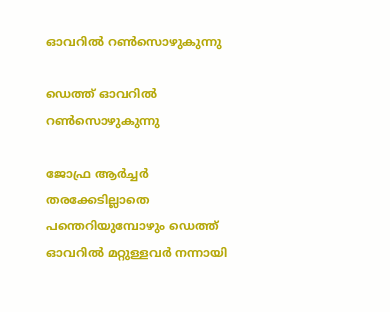ഓവറില്‍ റണ്‍സൊഴുകുന്നു

ഡെത്ത് ഓവറില്‍ റണ്‍സൊഴുകുന്നു

ജോഫ്ര ആര്‍ച്ചര്‍ തരക്കേടില്ലാതെ പന്തെറിയുമ്പോഴും ഡെത്ത് ഓവറില്‍ മറ്റുള്ളവര്‍ നന്നായി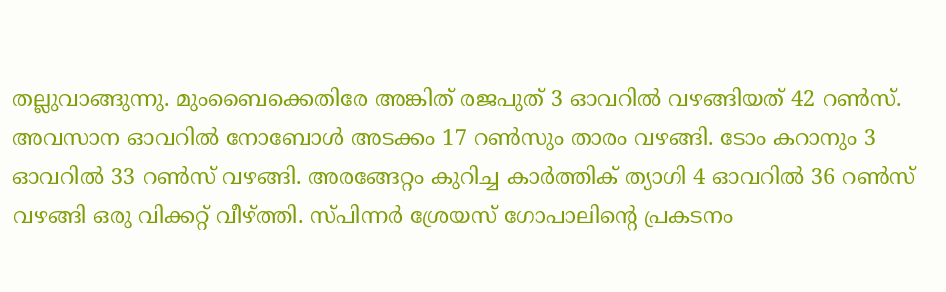തല്ലുവാങ്ങുന്നു. മുംബൈക്കെതിരേ അങ്കിത് രജപുത് 3 ഓവറില്‍ വഴങ്ങിയത് 42 റണ്‍സ്. അവസാന ഓവറില്‍ നോബോള്‍ അടക്കം 17 റണ്‍സും താരം വഴങ്ങി. ടോം കറാനും 3 ഓവറില്‍ 33 റണ്‍സ് വഴങ്ങി. അരങ്ങേറ്റം കുറിച്ച കാര്‍ത്തിക് ത്യാഗി 4 ഓവറില്‍ 36 റണ്‍സ് വഴങ്ങി ഒരു വിക്കറ്റ് വീഴ്ത്തി. സ്പിന്നര്‍ ശ്രേയസ് ഗോപാലിന്റെ പ്രകടനം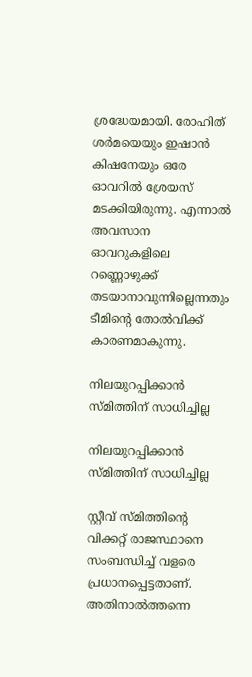ശ്രദ്ധേയമായി. രോഹിത് ശര്‍മയെയും ഇഷാന്‍ കിഷനേയും ഒരേ ഓവറില്‍ ശ്രേയസ് മടക്കിയിരുന്നു. എന്നാല്‍ അവസാന ഓവറുകളിലെ റണ്ണൊഴുക്ക് തടയാനാവുന്നില്ലെന്നതും ടീമിന്റെ തോല്‍വിക്ക് കാരണമാകുന്നു.

നിലയുറപ്പിക്കാന്‍ സ്മിത്തിന് സാധിച്ചില്ല

നിലയുറപ്പിക്കാന്‍ സ്മിത്തിന് സാധിച്ചില്ല

സ്റ്റീവ് സ്മിത്തിന്റെ വിക്കറ്റ് രാജസ്ഥാനെ സംബന്ധിച്ച് വളരെ പ്രധാനപ്പെട്ടതാണ്. അതിനാല്‍ത്തന്നെ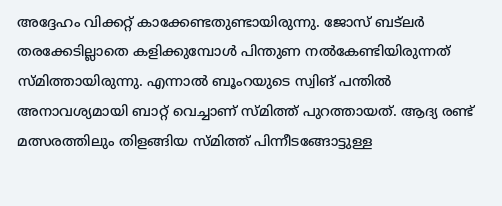അദ്ദേഹം വിക്കറ്റ് കാക്കേണ്ടതുണ്ടായിരുന്നു. ജോസ് ബട്‌ലര്‍ തരക്കേടില്ലാതെ കളിക്കുമ്പോള്‍ പിന്തുണ നല്‍കേണ്ടിയിരുന്നത് സ്മിത്തായിരുന്നു. എന്നാല്‍ ബൂംറയുടെ സ്വിങ് പന്തില്‍ അനാവശ്യമായി ബാറ്റ് വെച്ചാണ് സ്മിത്ത് പുറത്തായത്. ആദ്യ രണ്ട് മത്സരത്തിലും തിളങ്ങിയ സ്മിത്ത് പിന്നീടങ്ങോട്ടുള്ള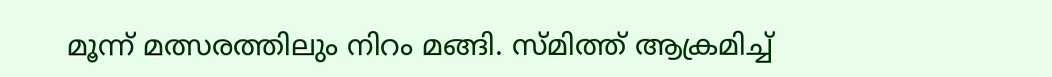മൂന്ന് മത്സരത്തിലും നിറം മങ്ങി. സ്മിത്ത് ആക്രമിച്ച്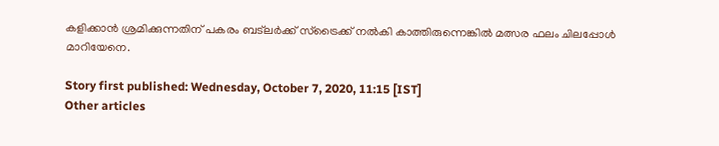കളിക്കാന്‍ ശ്രമിക്കുന്നതിന് പകരം ബട്‌ലര്‍ക്ക് സ്‌ട്രൈക്ക് നല്‍കി കാത്തിരുന്നെങ്കില്‍ മത്സര ഫലം ചിലപ്പോള്‍ മാറിയേനെ.

Story first published: Wednesday, October 7, 2020, 11:15 [IST]
Other articles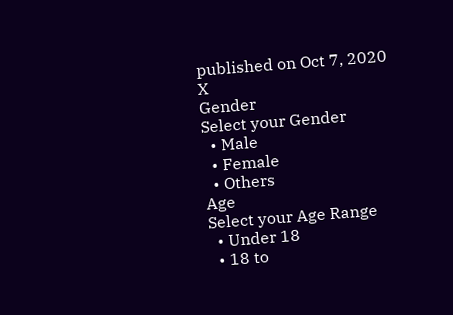published on Oct 7, 2020
X
Gender
Select your Gender
  • Male
  • Female
  • Others
Age
Select your Age Range
  • Under 18
  • 18 to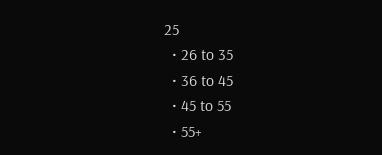25
  • 26 to 35
  • 36 to 45
  • 45 to 55
  • 55+